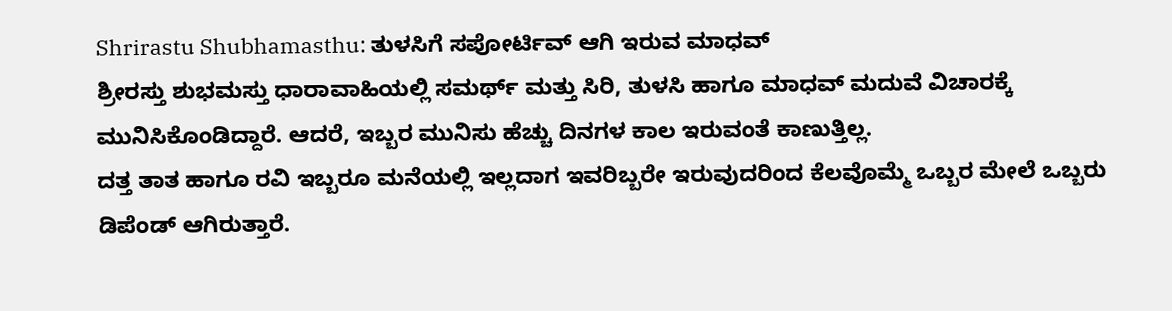Shrirastu Shubhamasthu: ತುಳಸಿಗೆ ಸಪೋರ್ಟಿವ್ ಆಗಿ ಇರುವ ಮಾಧವ್
ಶ್ರೀರಸ್ತು ಶುಭಮಸ್ತು ಧಾರಾವಾಹಿಯಲ್ಲಿ ಸಮರ್ಥ್ ಮತ್ತು ಸಿರಿ, ತುಳಸಿ ಹಾಗೂ ಮಾಧವ್ ಮದುವೆ ವಿಚಾರಕ್ಕೆ ಮುನಿಸಿಕೊಂಡಿದ್ದಾರೆ. ಆದರೆ, ಇಬ್ಬರ ಮುನಿಸು ಹೆಚ್ಚು ದಿನಗಳ ಕಾಲ ಇರುವಂತೆ ಕಾಣುತ್ತಿಲ್ಲ.
ದತ್ತ ತಾತ ಹಾಗೂ ರವಿ ಇಬ್ಬರೂ ಮನೆಯಲ್ಲಿ ಇಲ್ಲದಾಗ ಇವರಿಬ್ಬರೇ ಇರುವುದರಿಂದ ಕೆಲವೊಮ್ಮೆ ಒಬ್ಬರ ಮೇಲೆ ಒಬ್ಬರು ಡಿಪೆಂಡ್ ಆಗಿರುತ್ತಾರೆ.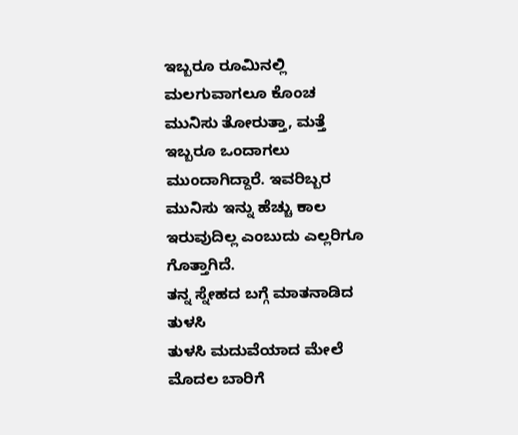ಇಬ್ಬರೂ ರೂಮಿನಲ್ಲಿ ಮಲಗುವಾಗಲೂ ಕೊಂಚ ಮುನಿಸು ತೋರುತ್ತಾ, ಮತ್ತೆ ಇಬ್ಬರೂ ಒಂದಾಗಲು ಮುಂದಾಗಿದ್ದಾರೆ. ಇವರಿಬ್ಬರ ಮುನಿಸು ಇನ್ನು ಹೆಚ್ಚು ಕಾಲ ಇರುವುದಿಲ್ಲ ಎಂಬುದು ಎಲ್ಲರಿಗೂ ಗೊತ್ತಾಗಿದೆ.
ತನ್ನ ಸ್ನೇಹದ ಬಗ್ಗೆ ಮಾತನಾಡಿದ ತುಳಸಿ
ತುಳಸಿ ಮದುವೆಯಾದ ಮೇಲೆ ಮೊದಲ ಬಾರಿಗೆ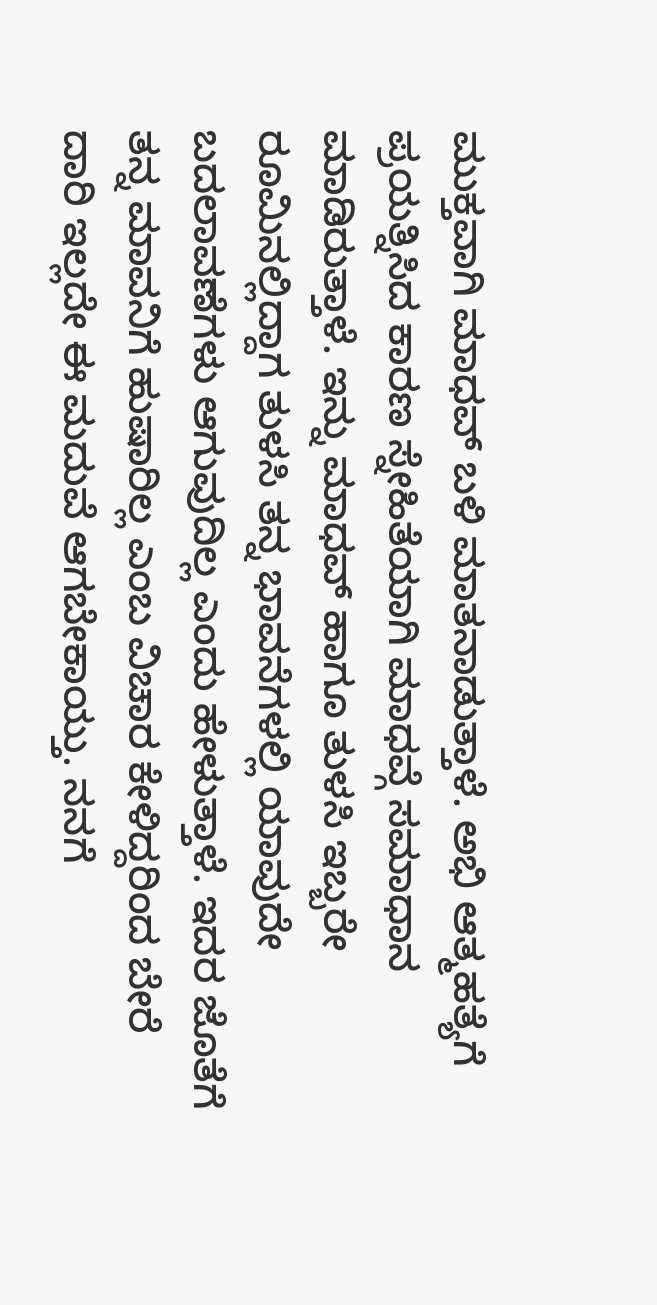ಮುಕ್ತವಾಗಿ ಮಾಧವ್ ಬಳಿ ಮಾತನಾಡುತ್ತಾಳೆ. ಅಭಿ ಆತ್ಮಹತ್ಯೆಗೆ ಪ್ರಯತ್ನಿಸಿದ ಕಾರಣ ಸ್ನೇಹಿತೆಯಾಗಿ ಮಾಧವ್ಗೆ ಸಮಾಧಾನ ಮಾಡಿರುತ್ತಾಳೆ. ಇನ್ನು ಮಾಧವ್ ಹಾಗೂ ತುಳಸಿ ಇಬ್ಬರೇ ರೂಮಿನಲ್ಲಿದ್ದಾಗ ತುಳಸಿ ತನ್ನ ಭಾವನೆಗಳಲ್ಲಿ ಯಾವುದೇ ಬದಲಾವಣೆಗಳು ಆಗುವುದಿಲ್ಲ ಎಂದು ಹೇಳುತ್ತಾಳೆ. ಇದರ ಜೊತೆಗೆ ತನ್ನ ಮಾವನಿಗೆ ಹುಷಾರಿಲ್ಲ ಎಂಬ ವಿಚಾರ ಕೇಳಿದ್ದರಿಂದ ಬೇರೆ ದಾರಿ ಇಲ್ಲದೇ ಈ ಮದುವೆ ಆಗಬೇಕಾಯ್ತು. ನನಗೆ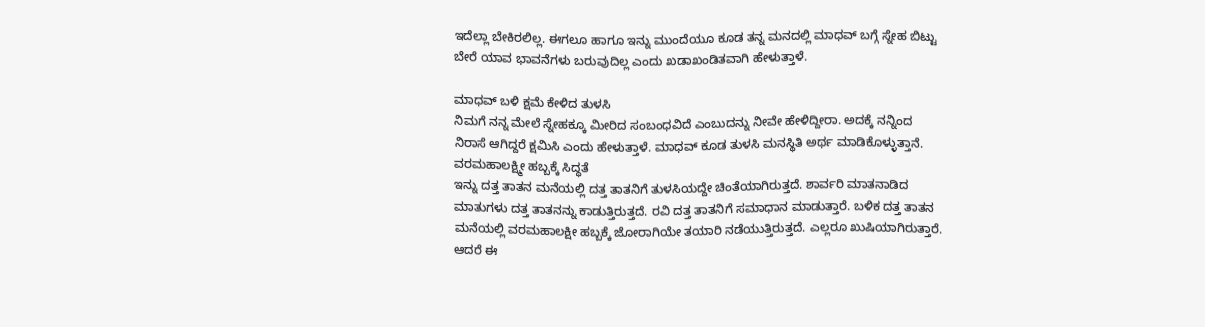ಇದೆಲ್ಲಾ ಬೇಕಿರಲಿಲ್ಲ. ಈಗಲೂ ಹಾಗೂ ಇನ್ನು ಮುಂದೆಯೂ ಕೂಡ ತನ್ನ ಮನದಲ್ಲಿ ಮಾಧವ್ ಬಗ್ಗೆ ಸ್ನೇಹ ಬಿಟ್ಟು ಬೇರೆ ಯಾವ ಭಾವನೆಗಳು ಬರುವುದಿಲ್ಲ ಎಂದು ಖಡಾಖಂಡಿತವಾಗಿ ಹೇಳುತ್ತಾಳೆ.

ಮಾಧವ್ ಬಳಿ ಕ್ಷಮೆ ಕೇಳಿದ ತುಳಸಿ
ನಿಮಗೆ ನನ್ನ ಮೇಲೆ ಸ್ನೇಹಕ್ಕೂ ಮೀರಿದ ಸಂಬಂಧವಿದೆ ಎಂಬುದನ್ನು ನೀವೇ ಹೇಳಿದ್ದೀರಾ. ಅದಕ್ಕೆ ನನ್ನಿಂದ ನಿರಾಸೆ ಆಗಿದ್ದರೆ ಕ್ಷಮಿಸಿ ಎಂದು ಹೇಳುತ್ತಾಳೆ. ಮಾಧವ್ ಕೂಡ ತುಳಸಿ ಮನಸ್ಥಿತಿ ಅರ್ಥ ಮಾಡಿಕೊಳ್ಳುತ್ತಾನೆ.
ವರಮಹಾಲಕ್ಷ್ಮೀ ಹಬ್ಬಕ್ಕೆ ಸಿದ್ಧತೆ
ಇನ್ನು ದತ್ತ ತಾತನ ಮನೆಯಲ್ಲಿ ದತ್ತ ತಾತನಿಗೆ ತುಳಸಿಯದ್ದೇ ಚಿಂತೆಯಾಗಿರುತ್ತದೆ. ಶಾರ್ವರಿ ಮಾತನಾಡಿದ ಮಾತುಗಳು ದತ್ತ ತಾತನನ್ನು ಕಾಡುತ್ತಿರುತ್ತದೆ. ರವಿ ದತ್ತ ತಾತನಿಗೆ ಸಮಾಧಾನ ಮಾಡುತ್ತಾರೆ. ಬಳಿಕ ದತ್ತ ತಾತನ ಮನೆಯಲ್ಲಿ ವರಮಹಾಲಕ್ಷೀ ಹಬ್ಬಕ್ಕೆ ಜೋರಾಗಿಯೇ ತಯಾರಿ ನಡೆಯುತ್ತಿರುತ್ತದೆ. ಎಲ್ಲರೂ ಖುಷಿಯಾಗಿರುತ್ತಾರೆ. ಆದರೆ ಈ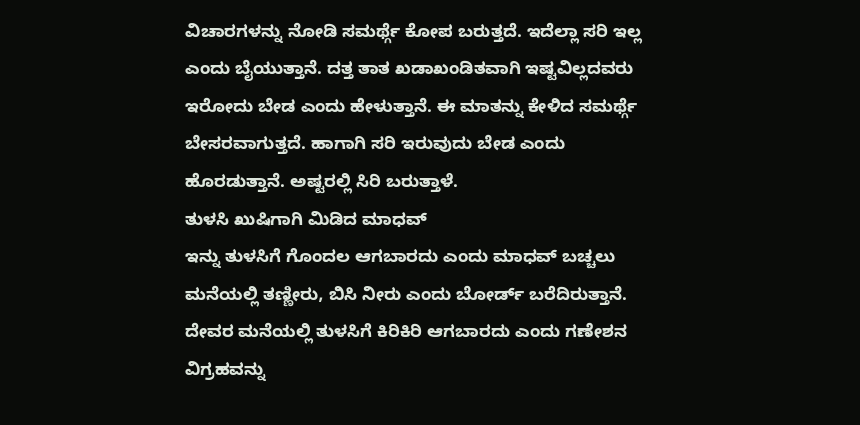ವಿಚಾರಗಳನ್ನು ನೋಡಿ ಸಮರ್ಥ್ಗೆ ಕೋಪ ಬರುತ್ತದೆ. ಇದೆಲ್ಲಾ ಸರಿ ಇಲ್ಲ ಎಂದು ಬೈಯುತ್ತಾನೆ. ದತ್ತ ತಾತ ಖಡಾಖಂಡಿತವಾಗಿ ಇಷ್ಟವಿಲ್ಲದವರು ಇರೋದು ಬೇಡ ಎಂದು ಹೇಳುತ್ತಾನೆ. ಈ ಮಾತನ್ನು ಕೇಳಿದ ಸಮರ್ಥ್ಗೆ ಬೇಸರವಾಗುತ್ತದೆ. ಹಾಗಾಗಿ ಸರಿ ಇರುವುದು ಬೇಡ ಎಂದು ಹೊರಡುತ್ತಾನೆ. ಅಷ್ಟರಲ್ಲಿ ಸಿರಿ ಬರುತ್ತಾಳೆ.
ತುಳಸಿ ಖುಷಿಗಾಗಿ ಮಿಡಿದ ಮಾಧವ್
ಇನ್ನು ತುಳಸಿಗೆ ಗೊಂದಲ ಆಗಬಾರದು ಎಂದು ಮಾಧವ್ ಬಚ್ಚಲು ಮನೆಯಲ್ಲಿ ತಣ್ಣೀರು, ಬಿಸಿ ನೀರು ಎಂದು ಬೋರ್ಡ್ ಬರೆದಿರುತ್ತಾನೆ. ದೇವರ ಮನೆಯಲ್ಲಿ ತುಳಸಿಗೆ ಕಿರಿಕಿರಿ ಆಗಬಾರದು ಎಂದು ಗಣೇಶನ ವಿಗ್ರಹವನ್ನು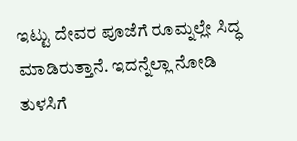ಇಟ್ಟು ದೇವರ ಪೂಜೆಗೆ ರೂಮ್ನಲ್ಲೇ ಸಿದ್ಧ ಮಾಡಿರುತ್ತಾನೆ. ಇದನ್ನೆಲ್ಲಾ ನೋಡಿ ತುಳಸಿಗೆ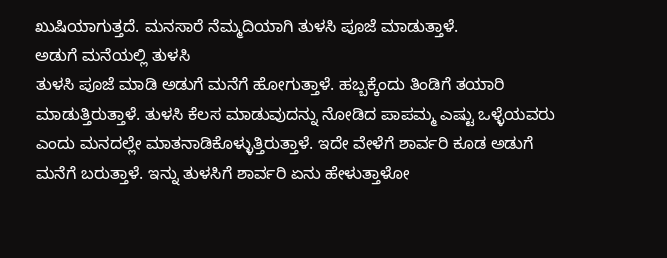ಖುಷಿಯಾಗುತ್ತದೆ. ಮನಸಾರೆ ನೆಮ್ಮದಿಯಾಗಿ ತುಳಸಿ ಪೂಜೆ ಮಾಡುತ್ತಾಳೆ.
ಅಡುಗೆ ಮನೆಯಲ್ಲಿ ತುಳಸಿ
ತುಳಸಿ ಪೂಜೆ ಮಾಡಿ ಅಡುಗೆ ಮನೆಗೆ ಹೋಗುತ್ತಾಳೆ. ಹಬ್ಬಕ್ಕೆಂದು ತಿಂಡಿಗೆ ತಯಾರಿ ಮಾಡುತ್ತಿರುತ್ತಾಳೆ. ತುಳಸಿ ಕೆಲಸ ಮಾಡುವುದನ್ನು ನೋಡಿದ ಪಾಪಮ್ಮ ಎಷ್ಟು ಒಳ್ಳೆಯವರು ಎಂದು ಮನದಲ್ಲೇ ಮಾತನಾಡಿಕೊಳ್ಳುತ್ತಿರುತ್ತಾಳೆ. ಇದೇ ವೇಳೆಗೆ ಶಾರ್ವರಿ ಕೂಡ ಅಡುಗೆ ಮನೆಗೆ ಬರುತ್ತಾಳೆ. ಇನ್ನು ತುಳಸಿಗೆ ಶಾರ್ವರಿ ಏನು ಹೇಳುತ್ತಾಳೋ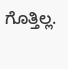ಗೊತ್ತಿಲ್ಲ.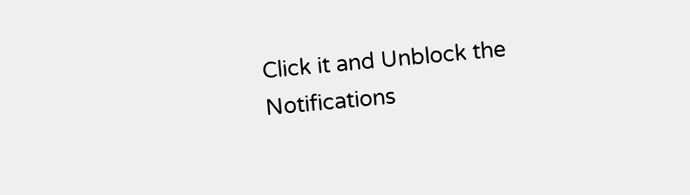Click it and Unblock the Notifications